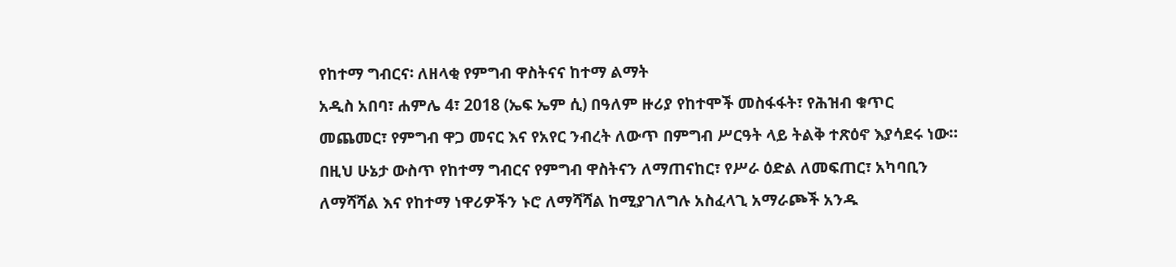የከተማ ግብርና፡ ለዘላቂ የምግብ ዋስትናና ከተማ ልማት
አዲስ አበባ፣ ሐምሌ 4፣ 2018 (ኤፍ ኤም ሲ) በዓለም ዙሪያ የከተሞች መስፋፋት፣ የሕዝብ ቁጥር መጨመር፣ የምግብ ዋጋ መናር እና የአየር ንብረት ለውጥ በምግብ ሥርዓት ላይ ትልቅ ተጽዕኖ እያሳደሩ ነው።
በዚህ ሁኔታ ውስጥ የከተማ ግብርና የምግብ ዋስትናን ለማጠናከር፣ የሥራ ዕድል ለመፍጠር፣ አካባቢን ለማሻሻል እና የከተማ ነዋሪዎችን ኑሮ ለማሻሻል ከሚያገለግሉ አስፈላጊ አማራጮች አንዱ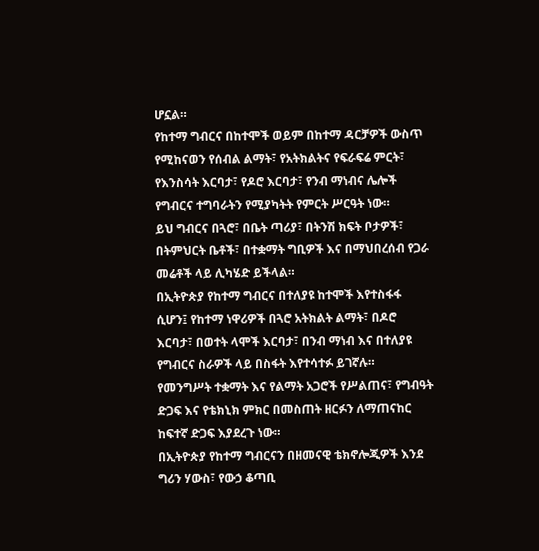ሆኗል።
የከተማ ግብርና በከተሞች ወይም በከተማ ዳርቻዎች ውስጥ የሚከናወን የሰብል ልማት፣ የአትክልትና የፍራፍሬ ምርት፣ የእንስሳት እርባታ፣ የዶሮ እርባታ፣ የንብ ማነብና ሌሎች የግብርና ተግባራትን የሚያካትት የምርት ሥርዓት ነው።
ይህ ግብርና በጓሮ፣ በቤት ጣሪያ፣ በትንሽ ክፍት ቦታዎች፣ በትምህርት ቤቶች፣ በተቋማት ግቢዎች እና በማህበረሰብ የጋራ መሬቶች ላይ ሊካሄድ ይችላል።
በኢትዮጵያ የከተማ ግብርና በተለያዩ ከተሞች እየተስፋፋ ሲሆን፤ የከተማ ነዋሪዎች በጓሮ አትክልት ልማት፣ በዶሮ እርባታ፣ በወተት ላሞች እርባታ፣ በንብ ማነብ እና በተለያዩ የግብርና ስራዎች ላይ በስፋት እየተሳተፉ ይገኛሉ።
የመንግሥት ተቋማት እና የልማት አጋሮች የሥልጠና፣ የግብዓት ድጋፍ እና የቴክኒክ ምክር በመስጠት ዘርፉን ለማጠናከር ከፍተኛ ድጋፍ እያደረጉ ነው።
በኢትዮጵያ የከተማ ግብርናን በዘመናዊ ቴክኖሎጂዎች እንደ ግሪን ሃውስ፣ የውኃ ቆጣቢ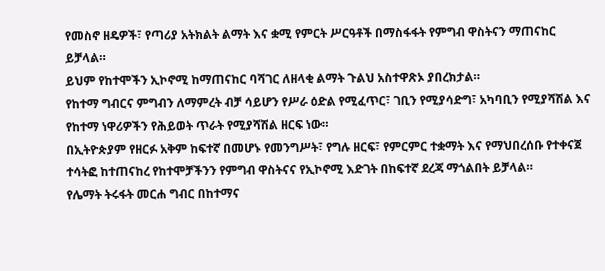የመስኖ ዘዴዎች፣ የጣሪያ አትክልት ልማት እና ቋሚ የምርት ሥርዓቶች በማስፋፋት የምግብ ዋስትናን ማጠናከር ይቻላል።
ይህም የከተሞችን ኢኮኖሚ ከማጠናከር ባሻገር ለዘላቂ ልማት ጉልህ አስተዋጽኦ ያበረክታል።
የከተማ ግብርና ምግብን ለማምረት ብቻ ሳይሆን የሥራ ዕድል የሚፈጥር፣ ገቢን የሚያሳድግ፣ አካባቢን የሚያሻሽል እና የከተማ ነዋሪዎችን የሕይወት ጥራት የሚያሻሽል ዘርፍ ነው።
በኢትዮጵያም የዘርፉ አቅም ከፍተኛ በመሆኑ የመንግሥት፣ የግሉ ዘርፍ፣ የምርምር ተቋማት እና የማህበረሰቡ የተቀናጀ ተሳትፎ ከተጠናከረ የከተሞቻችንን የምግብ ዋስትናና የኢኮኖሚ እድገት በከፍተኛ ደረጃ ማጎልበት ይቻላል።
የሌማት ትሩፋት መርሐ ግብር በከተማና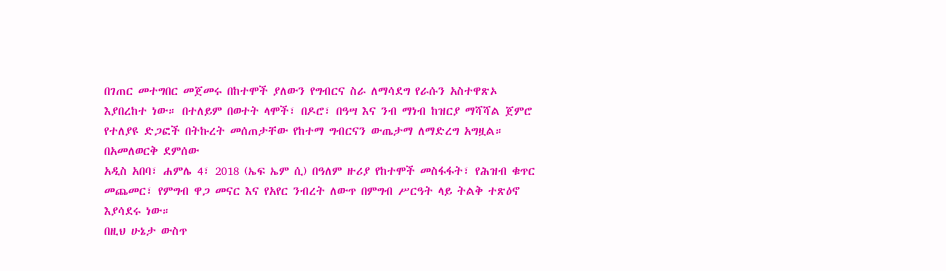በገጠር መተግበር መጀመሩ በከተሞች ያለውን የግብርና ስራ ለማሳደግ የራሱን አስተዋጽኦ እያበረከተ ነው። በተለይም በወተት ላሞች፣ በዶሮ፣ በዓሣ እና ንብ ማነብ ከዝርያ ማሻሻል ጀምሮ የተለያዩ ድጋፎች በትኩረት መሰጠታቸው የከተማ ግብርናን ውጤታማ ለማድረግ አግዟል።
በአመለወርቅ ደምሰው
አዲስ አበባ፣ ሐምሌ 4፣ 2018 (ኤፍ ኤም ሲ) በዓለም ዙሪያ የከተሞች መስፋፋት፣ የሕዝብ ቁጥር መጨመር፣ የምግብ ዋጋ መናር እና የአየር ንብረት ለውጥ በምግብ ሥርዓት ላይ ትልቅ ተጽዕኖ እያሳደሩ ነው።
በዚህ ሁኔታ ውስጥ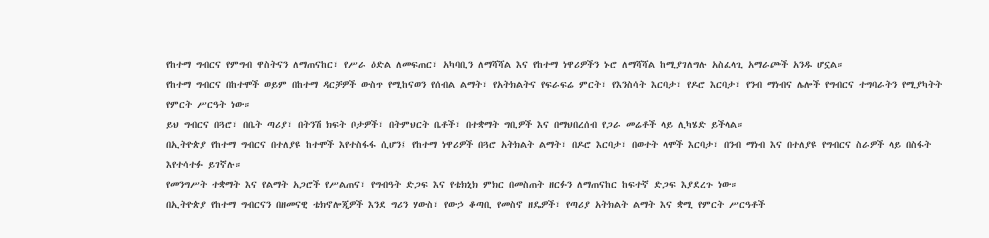የከተማ ግብርና የምግብ ዋስትናን ለማጠናከር፣ የሥራ ዕድል ለመፍጠር፣ አካባቢን ለማሻሻል እና የከተማ ነዋሪዎችን ኑሮ ለማሻሻል ከሚያገለግሉ አስፈላጊ አማራጮች አንዱ ሆኗል።
የከተማ ግብርና በከተሞች ወይም በከተማ ዳርቻዎች ውስጥ የሚከናወን የሰብል ልማት፣ የአትክልትና የፍራፍሬ ምርት፣ የእንስሳት እርባታ፣ የዶሮ እርባታ፣ የንብ ማነብና ሌሎች የግብርና ተግባራትን የሚያካትት የምርት ሥርዓት ነው።
ይህ ግብርና በጓሮ፣ በቤት ጣሪያ፣ በትንሽ ክፍት ቦታዎች፣ በትምህርት ቤቶች፣ በተቋማት ግቢዎች እና በማህበረሰብ የጋራ መሬቶች ላይ ሊካሄድ ይችላል።
በኢትዮጵያ የከተማ ግብርና በተለያዩ ከተሞች እየተስፋፋ ሲሆን፤ የከተማ ነዋሪዎች በጓሮ አትክልት ልማት፣ በዶሮ እርባታ፣ በወተት ላሞች እርባታ፣ በንብ ማነብ እና በተለያዩ የግብርና ስራዎች ላይ በስፋት እየተሳተፉ ይገኛሉ።
የመንግሥት ተቋማት እና የልማት አጋሮች የሥልጠና፣ የግብዓት ድጋፍ እና የቴክኒክ ምክር በመስጠት ዘርፉን ለማጠናከር ከፍተኛ ድጋፍ እያደረጉ ነው።
በኢትዮጵያ የከተማ ግብርናን በዘመናዊ ቴክኖሎጂዎች እንደ ግሪን ሃውስ፣ የውኃ ቆጣቢ የመስኖ ዘዴዎች፣ የጣሪያ አትክልት ልማት እና ቋሚ የምርት ሥርዓቶች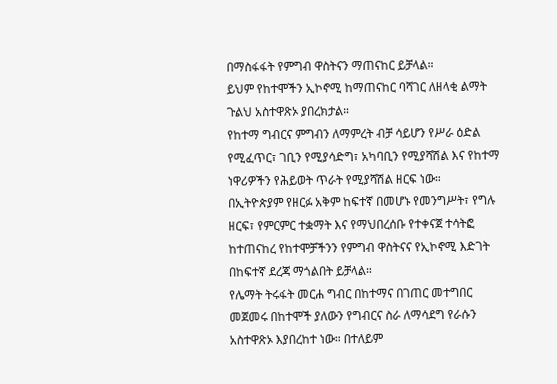በማስፋፋት የምግብ ዋስትናን ማጠናከር ይቻላል።
ይህም የከተሞችን ኢኮኖሚ ከማጠናከር ባሻገር ለዘላቂ ልማት ጉልህ አስተዋጽኦ ያበረክታል።
የከተማ ግብርና ምግብን ለማምረት ብቻ ሳይሆን የሥራ ዕድል የሚፈጥር፣ ገቢን የሚያሳድግ፣ አካባቢን የሚያሻሽል እና የከተማ ነዋሪዎችን የሕይወት ጥራት የሚያሻሽል ዘርፍ ነው።
በኢትዮጵያም የዘርፉ አቅም ከፍተኛ በመሆኑ የመንግሥት፣ የግሉ ዘርፍ፣ የምርምር ተቋማት እና የማህበረሰቡ የተቀናጀ ተሳትፎ ከተጠናከረ የከተሞቻችንን የምግብ ዋስትናና የኢኮኖሚ እድገት በከፍተኛ ደረጃ ማጎልበት ይቻላል።
የሌማት ትሩፋት መርሐ ግብር በከተማና በገጠር መተግበር መጀመሩ በከተሞች ያለውን የግብርና ስራ ለማሳደግ የራሱን አስተዋጽኦ እያበረከተ ነው። በተለይም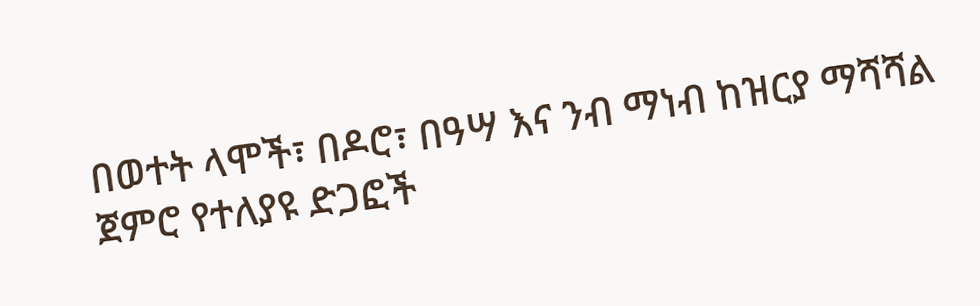በወተት ላሞች፣ በዶሮ፣ በዓሣ እና ንብ ማነብ ከዝርያ ማሻሻል ጀምሮ የተለያዩ ድጋፎች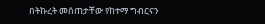በትኩረት መሰጠታቸው የከተማ ግብርናን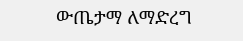ውጤታማ ለማድረግ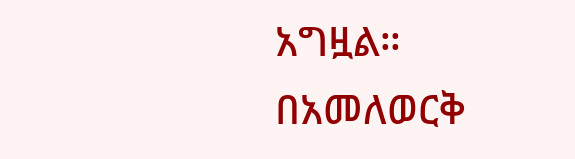አግዟል።
በአመለወርቅ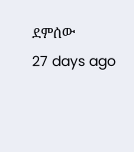ደምሰው
27 days ago